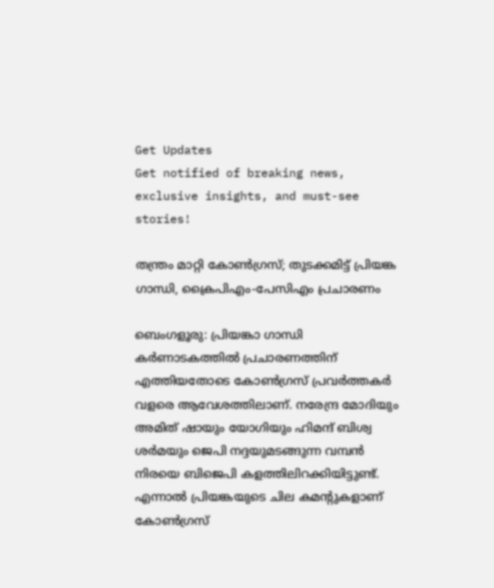Get Updates
Get notified of breaking news, exclusive insights, and must-see stories!

തന്ത്രം മാറ്റി കോണ്‍ഗ്രസ്; തുടക്കമിട്ട് പ്രിയങ്ക ഗാന്ധി, ക്രൈപിഎം-പേസിഎം പ്രചാരണം

ബെംഗളൂരു: പ്രിയങ്കാ ഗാന്ധി കര്‍ണാടകത്തില്‍ പ്രചാരണത്തിന് എത്തിയതോടെ കോണ്‍ഗ്രസ് പ്രവര്‍ത്തകര്‍ വളരെ ആവേശത്തിലാണ്. നരേന്ദ്ര മോദിയും അമിത് ഷായും യോഗിയും ഹിമന്ദ് ബിശ്വ ശര്‍മയും ജെപി നദ്ദയുമടങ്ങുന്ന വമ്പന്‍ നിരയെ ബിജെപി കളത്തിലിറക്കിയിട്ടുണ്ട്. എന്നാല്‍ പ്രിയങ്കയുടെ ചില കമന്റുകളാണ് കോണ്‍ഗ്രസ്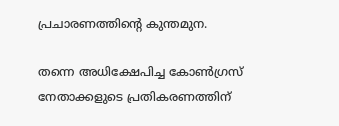പ്രചാരണത്തിന്റെ കുന്തമുന.

തന്നെ അധിക്ഷേപിച്ച കോണ്‍ഗ്രസ് നേതാക്കളുടെ പ്രതികരണത്തിന്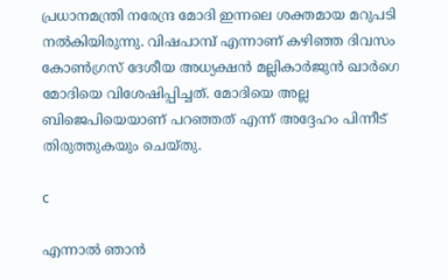പ്രധാനമന്ത്രി നരേന്ദ്ര മോദി ഇന്നലെ ശക്തമായ മറുപടി നല്‍കിയിരുന്നു. വിഷപാമ്പ് എന്നാണ് കഴിഞ്ഞ ദിവസം കോണ്‍ഗ്രസ് ദേശീയ അധ്യക്ഷന്‍ മല്ലികാര്‍ജുന്‍ ഖാര്‍ഗെ മോദിയെ വിശേഷിപ്പിച്ചത്. മോദിയെ അല്ല ബിജെപിയെയാണ് പറഞ്ഞത് എന്ന് അദ്ദേഹം പിന്നീട് തിരുത്തുകയും ചെയ്തു.

c

എന്നാല്‍ ഞാന്‍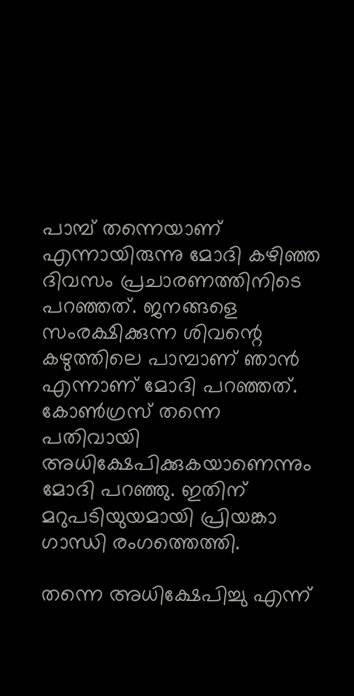പാമ്പ് തന്നെയാണ് എന്നായിരുന്നു മോദി കഴിഞ്ഞ ദിവസം പ്രചാരണത്തിനിടെ പറഞ്ഞത്. ജനങ്ങളെ സംരക്ഷിക്കുന്ന ശിവന്റെ കഴുത്തിലെ പാമ്പാണ് ഞാന്‍ എന്നാണ് മോദി പറഞ്ഞത്. കോണ്‍ഗ്രസ് തന്നെ പതിവായി അധിക്ഷേപിക്കുകയാണെന്നും മോദി പറഞ്ഞു. ഇതിന് മറുപടിയുയമായി പ്രിയങ്കാ ഗാന്ധി രംഗത്തെത്തി.

തന്നെ അധിക്ഷേപിച്ചു എന്ന്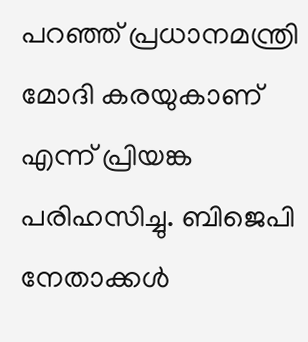പറഞ്ഞ് പ്രധാനമന്ത്രി മോദി കരയുകാണ് എന്ന് പ്രിയങ്ക പരിഹസിച്ചു. ബിജെപി നേതാക്കള്‍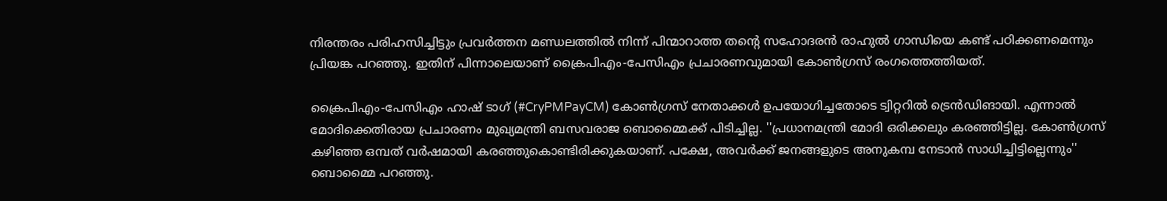നിരന്തരം പരിഹസിച്ചിട്ടും പ്രവര്‍ത്തന മണ്ഡലത്തില്‍ നിന്ന് പിന്മാറാത്ത തന്റെ സഹോദരന്‍ രാഹുല്‍ ഗാന്ധിയെ കണ്ട് പഠിക്കണമെന്നും പ്രിയങ്ക പറഞ്ഞു. ഇതിന് പിന്നാലെയാണ് ക്രൈപിഎം-പേസിഎം പ്രചാരണവുമായി കോണ്‍ഗ്രസ് രംഗത്തെത്തിയത്.

ക്രൈപിഎം-പേസിഎം ഹാഷ് ടാഗ് (#CryPMPayCM) കോണ്‍ഗ്രസ് നേതാക്കള്‍ ഉപയോഗിച്ചതോടെ ട്വിറ്ററില്‍ ട്രെന്‍ഡിങായി. എന്നാല്‍ മോദിക്കെതിരായ പ്രചാരണം മുഖ്യമന്ത്രി ബസവരാജ ബൊമ്മൈക്ക് പിടിച്ചില്ല. ''പ്രധാനമന്ത്രി മോദി ഒരിക്കലും കരഞ്ഞിട്ടില്ല. കോണ്‍ഗ്രസ് കഴിഞ്ഞ ഒമ്പത് വര്‍ഷമായി കരഞ്ഞുകൊണ്ടിരിക്കുകയാണ്. പക്ഷേ, അവര്‍ക്ക് ജനങ്ങളുടെ അനുകമ്പ നേടാന്‍ സാധിച്ചിട്ടില്ലെന്നും'' ബൊമ്മൈ പറഞ്ഞു.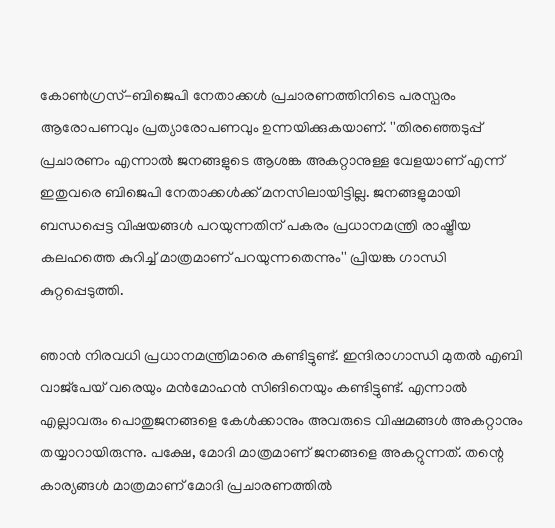കോണ്‍ഗ്രസ്-ബിജെപി നേതാക്കള്‍ പ്രചാരണത്തിനിടെ പരസ്പരം ആരോപണവും പ്രത്യാരോപണവും ഉന്നയിക്കുകയാണ്. ''തിരഞ്ഞെടുപ്പ് പ്രചാരണം എന്നാല്‍ ജനങ്ങളുടെ ആശങ്ക അകറ്റാനുള്ള വേളയാണ് എന്ന് ഇതുവരെ ബിജെപി നേതാക്കള്‍ക്ക് മനസിലായിട്ടില്ല. ജനങ്ങളുമായി ബന്ധപ്പെട്ട വിഷയങ്ങള്‍ പറയുന്നതിന് പകരം പ്രധാനമന്ത്രി രാഷ്ട്രീയ കലഹത്തെ കുറിച്ച് മാത്രമാണ് പറയുന്നതെന്നും'' പ്രിയങ്ക ഗാന്ധി കുറ്റപ്പെടുത്തി.

ഞാന്‍ നിരവധി പ്രധാനമന്ത്രിമാരെ കണ്ടിട്ടുണ്ട്. ഇന്ദിരാഗാന്ധി മുതല്‍ എബി വാജ്‌പേയ് വരെയും മന്‍മോഹന്‍ സിങിനെയും കണ്ടിട്ടുണ്ട്. എന്നാല്‍ എല്ലാവരും പൊതുജനങ്ങളെ കേള്‍ക്കാനും അവരുടെ വിഷമങ്ങള്‍ അകറ്റാനും തയ്യാറായിരുന്നു. പക്ഷേ, മോദി മാത്രമാണ് ജനങ്ങളെ അകറ്റുന്നത്. തന്റെ കാര്യങ്ങള്‍ മാത്രമാണ് മോദി പ്രചാരണത്തില്‍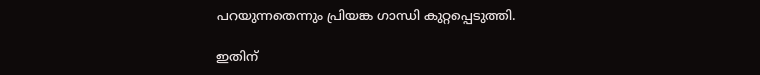പറയുന്നതെന്നും പ്രിയങ്ക ഗാന്ധി കുറ്റപ്പെടുത്തി.

ഇതിന്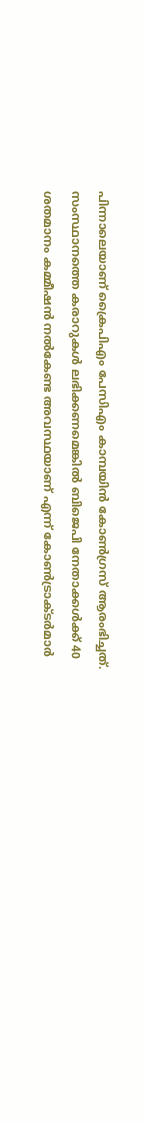പിന്നാലെയാണ് ക്രൈപിഎം പേസിഎം കാമ്പയിന്‍ കോണ്‍ഗ്രസ് ആരംഭിച്ചത്. സംസ്ഥാനത്തെ കരാറുകള്‍ ലഭിക്കണമെങ്കില്‍ ബിജെപി നേതാക്കള്‍ക്ക് 40 ശതമാനം കമ്മീഷന്‍ നല്‍കേണ്ട അവസ്ഥയാണ് എന്ന് കോണ്‍ട്രാക്ടര്‍മാര്‍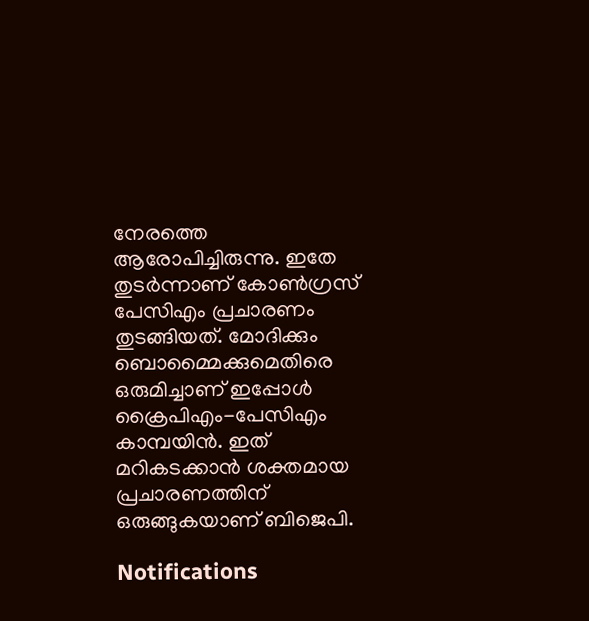നേരത്തെ ആരോപിച്ചിരുന്നു. ഇതേ തുടര്‍ന്നാണ് കോണ്‍ഗ്രസ് പേസിഎം പ്രചാരണം തുടങ്ങിയത്. മോദിക്കും ബൊമ്മൈക്കുമെതിരെ ഒരുമിച്ചാണ് ഇപ്പോള്‍ ക്രൈപിഎം-പേസിഎം കാമ്പയിന്‍. ഇത് മറികടക്കാന്‍ ശക്തമായ പ്രചാരണത്തിന് ഒരുങ്ങുകയാണ് ബിജെപി.

Notifications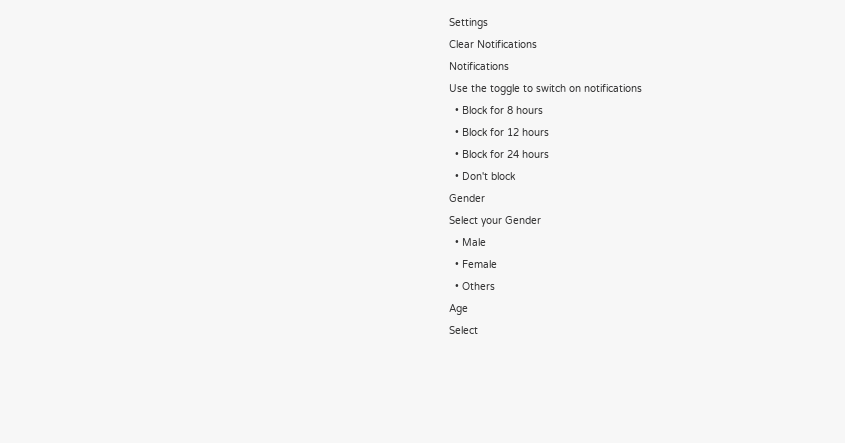Settings
Clear Notifications
Notifications
Use the toggle to switch on notifications
  • Block for 8 hours
  • Block for 12 hours
  • Block for 24 hours
  • Don't block
Gender
Select your Gender
  • Male
  • Female
  • Others
Age
Select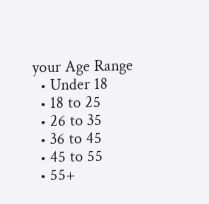your Age Range
  • Under 18
  • 18 to 25
  • 26 to 35
  • 36 to 45
  • 45 to 55
  • 55+